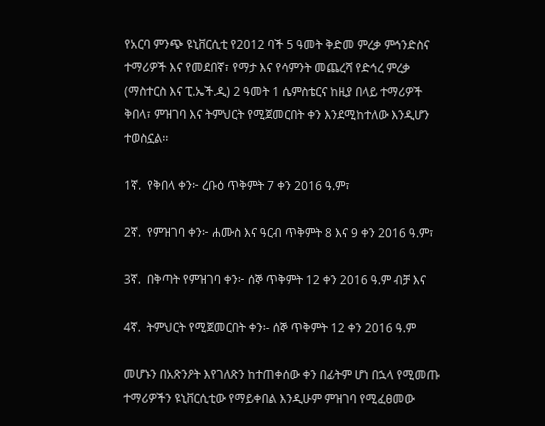የአርባ ምንጭ ዩኒቨርሲቲ የ2012 ባች 5 ዓመት ቅድመ ምረቃ ምኅንድስና ተማሪዎች እና የመደበኛ፣ የማታ እና የሳምንት መጨረሻ የድኅረ ምረቃ (ማስተርስ እና ፒ.ኤች.ዲ) 2 ዓመት 1 ሴምስቴርና ከዚያ በላይ ተማሪዎች ቅበላ፣ ምዝገባ እና ትምህርት የሚጀመርበት ቀን እንደሚከተለው እንዲሆን ተወስኗል፡፡

1ኛ.  የቅበላ ቀን፦ ረቡዕ ጥቅምት 7 ቀን 2016 ዓ.ም፣

2ኛ.  የምዝገባ ቀን፦ ሐሙስ እና ዓርብ ጥቅምት 8 እና 9 ቀን 2016 ዓ.ም፣

3ኛ.  በቅጣት የምዝገባ ቀን፦ ሰኞ ጥቅምት 12 ቀን 2016 ዓ.ም ብቻ እና

4ኛ.  ትምህርት የሚጀመርበት ቀን፡- ሰኞ ጥቅምት 12 ቀን 2016 ዓ.ም

መሆኑን በአጽንዖት እየገለጽን ከተጠቀሰው ቀን በፊትም ሆነ በኋላ የሚመጡ ተማሪዎችን ዩኒቨርሲቲው የማይቀበል እንዲሁም ምዝገባ የሚፈፀመው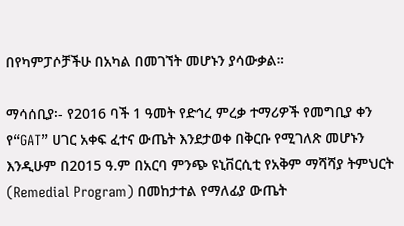በየካምፓሶቻችሁ በአካል በመገኘት መሆኑን ያሳውቃል።

ማሳሰቢያ፡- የ2016 ባች 1 ዓመት የድኅረ ምረቃ ተማሪዎች የመግቢያ ቀን የ“GAT” ሀገር አቀፍ ፈተና ውጤት እንደታወቀ በቅርቡ የሚገለጽ መሆኑን እንዲሁም በ2015 ዓ.ም በአርባ ምንጭ ዩኒቨርሲቲ የአቅም ማሻሻያ ትምህርት (Remedial Program) በመከታተል የማለፊያ ውጤት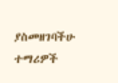ያስመዘገባችሁ ተማሪዎች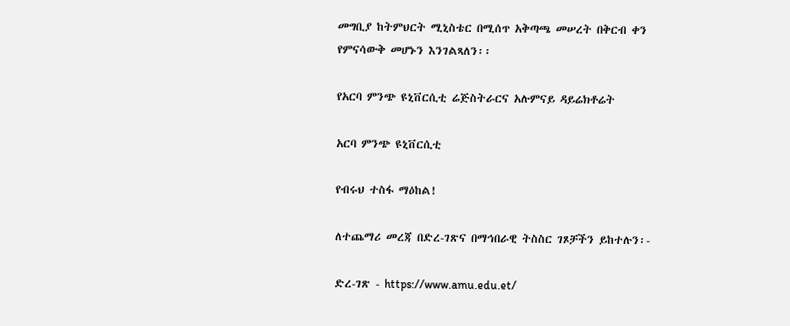መግቢያ ከትምህርት ሚኒስቴር በሚሰጥ አቅጣጫ መሠረት በቅርብ ቀን የምናሳውቅ መሆኑን እንገልጻለን፡፡

የአርባ ምንጭ ዩኒቨርሲቲ ሬጅስትራርና አሉምናይ ዳይሬክቶሬት

አርባ ምንጭ ዩኒቨርሲቲ

የብሩህ ተስፋ ማዕከል!

ለተጨማሪ መረጃ በድረ-ገጽና በማኅበራዊ ትስስር ገጾቻችን ይከተሉን፡-

ድረ-ገጽ - https://www.amu.edu.et/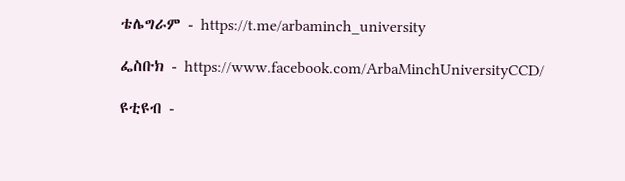ቴሌግራም - https://t.me/arbaminch_university

ፌስቡክ - https://www.facebook.com/ArbaMinchUniversityCCD/

ዩቲዩብ -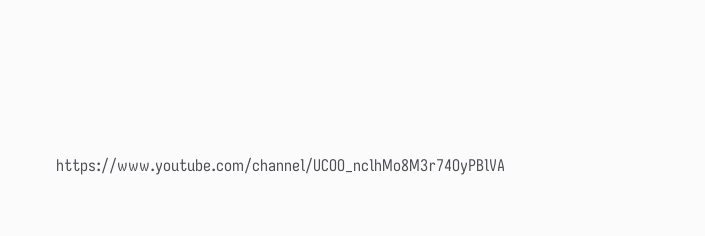https://www.youtube.com/channel/UCOO_nclhMo8M3r74OyPBlVA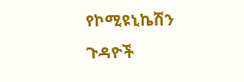የኮሚዩኒኬሽን ጉዳዮች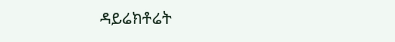ዳይሬክቶሬት